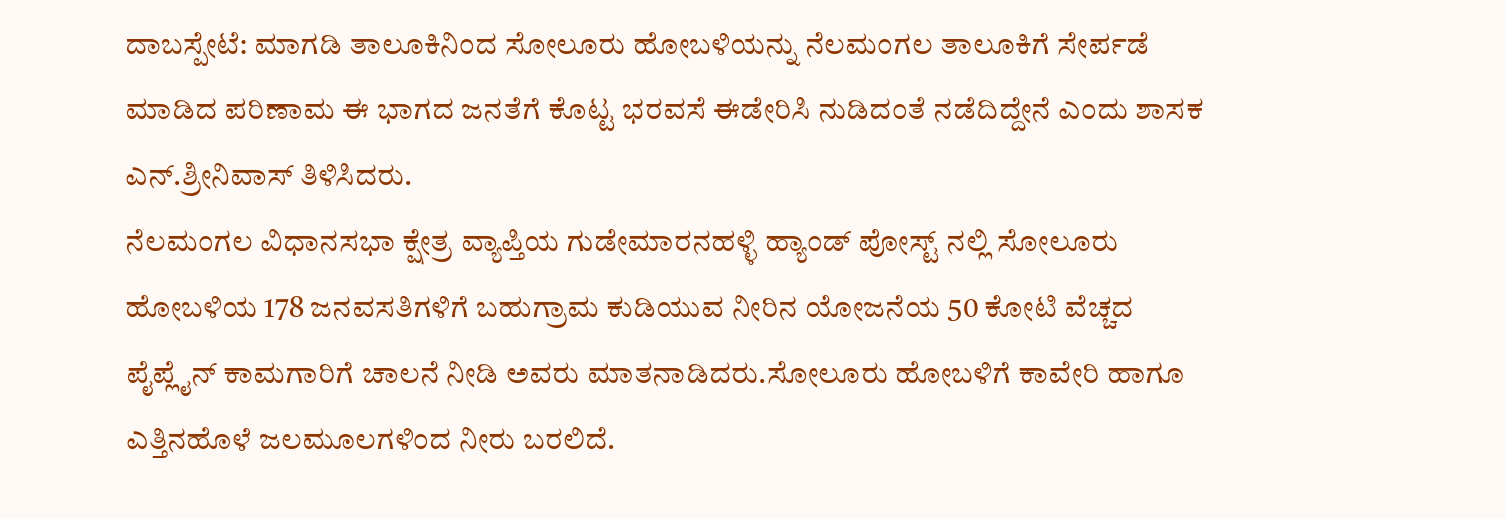ದಾಬಸ್ಪೇಟೆ: ಮಾಗಡಿ ತಾಲೂಕಿನಿಂದ ಸೋಲೂರು ಹೋಬಳಿಯನ್ನು ನೆಲಮಂಗಲ ತಾಲೂಕಿಗೆ ಸೇರ್ಪಡೆ ಮಾಡಿದ ಪರಿಣಾಮ ಈ ಭಾಗದ ಜನತೆಗೆ ಕೊಟ್ಟ ಭರವಸೆ ಈಡೇರಿಸಿ ನುಡಿದಂತೆ ನಡೆದಿದ್ದೇನೆ ಎಂದು ಶಾಸಕ ಎನ್.ಶ್ರೀನಿವಾಸ್ ತಿಳಿಸಿದರು.
ನೆಲಮಂಗಲ ವಿಧಾನಸಭಾ ಕ್ಷೇತ್ರ ವ್ಯಾಪ್ತಿಯ ಗುಡೇಮಾರನಹಳ್ಳಿ ಹ್ಯಾಂಡ್ ಪೋಸ್ಟ್ ನಲ್ಲಿ ಸೋಲೂರು ಹೋಬಳಿಯ 178 ಜನವಸತಿಗಳಿಗೆ ಬಹುಗ್ರಾಮ ಕುಡಿಯುವ ನೀರಿನ ಯೋಜನೆಯ 50 ಕೋಟಿ ವೆಚ್ಚದ ಪೈಪ್ಲೈನ್ ಕಾಮಗಾರಿಗೆ ಚಾಲನೆ ನೀಡಿ ಅವರು ಮಾತನಾಡಿದರು.ಸೋಲೂರು ಹೋಬಳಿಗೆ ಕಾವೇರಿ ಹಾಗೂ ಎತ್ತಿನಹೊಳೆ ಜಲಮೂಲಗಳಿಂದ ನೀರು ಬರಲಿದೆ.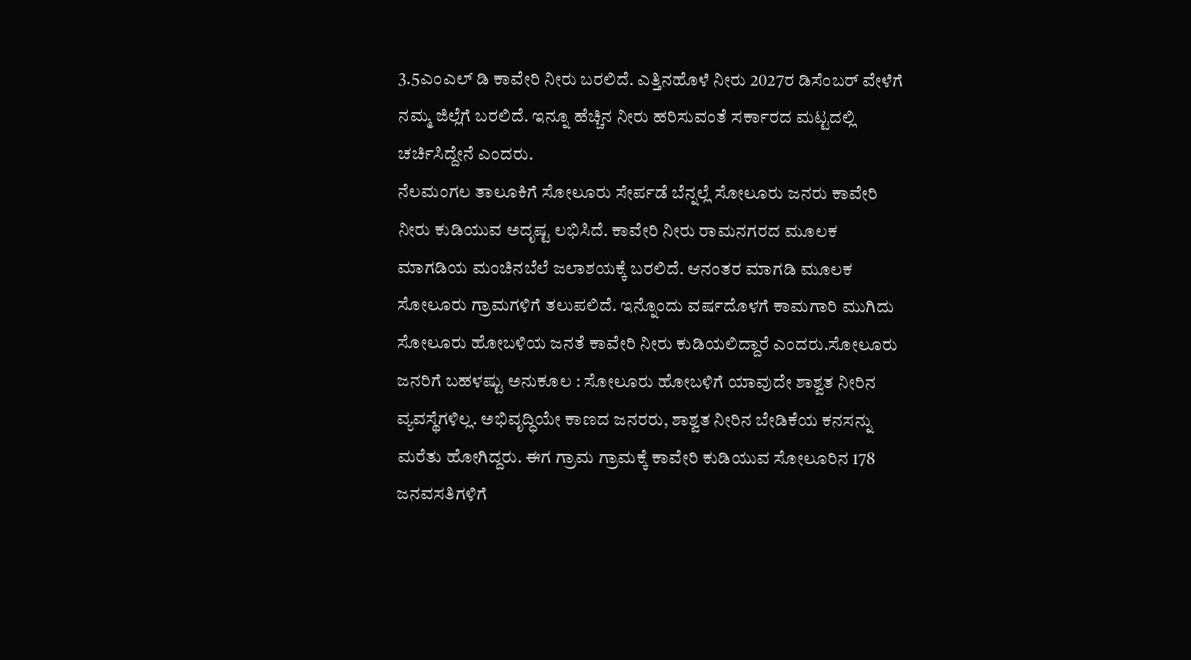3.5ಎಂಎಲ್ ಡಿ ಕಾವೇರಿ ನೀರು ಬರಲಿದೆ. ಎತ್ತಿನಹೊಳೆ ನೀರು 2027ರ ಡಿಸೆಂಬರ್ ವೇಳೆಗೆ ನಮ್ಮ ಜಿಲ್ಲೆಗೆ ಬರಲಿದೆ. ಇನ್ನೂ ಹೆಚ್ಚಿನ ನೀರು ಹರಿಸುವಂತೆ ಸರ್ಕಾರದ ಮಟ್ಟದಲ್ಲಿ ಚರ್ಚಿಸಿದ್ದೇನೆ ಎಂದರು.
ನೆಲಮಂಗಲ ತಾಲೂಕಿಗೆ ಸೋಲೂರು ಸೇರ್ಪಡೆ ಬೆನ್ನಲ್ಲೆ ಸೋಲೂರು ಜನರು ಕಾವೇರಿ ನೀರು ಕುಡಿಯುವ ಅದೃಷ್ಟ ಲಭಿಸಿದೆ. ಕಾವೇರಿ ನೀರು ರಾಮನಗರದ ಮೂಲಕ ಮಾಗಡಿಯ ಮಂಚಿನಬೆಲೆ ಜಲಾಶಯಕ್ಕೆ ಬರಲಿದೆ. ಆನಂತರ ಮಾಗಡಿ ಮೂಲಕ ಸೋಲೂರು ಗ್ರಾಮಗಳಿಗೆ ತಲುಪಲಿದೆ. ಇನ್ನೊಂದು ವರ್ಷದೊಳಗೆ ಕಾಮಗಾರಿ ಮುಗಿದು ಸೋಲೂರು ಹೋಬಳಿಯ ಜನತೆ ಕಾವೇರಿ ನೀರು ಕುಡಿಯಲಿದ್ದಾರೆ ಎಂದರು.ಸೋಲೂರು ಜನರಿಗೆ ಬಹಳಷ್ಟು ಅನುಕೂಲ : ಸೋಲೂರು ಹೋಬಳಿಗೆ ಯಾವುದೇ ಶಾಶ್ವತ ನೀರಿನ ವ್ಯವಸ್ಥೆಗಳಿಲ್ಲ. ಅಭಿವೃದ್ಧಿಯೇ ಕಾಣದ ಜನರರು, ಶಾಶ್ವತ ನೀರಿನ ಬೇಡಿಕೆಯ ಕನಸನ್ನು ಮರೆತು ಹೋಗಿದ್ದರು. ಈಗ ಗ್ರಾಮ ಗ್ರಾಮಕ್ಕೆ ಕಾವೇರಿ ಕುಡಿಯುವ ಸೋಲೂರಿನ 178 ಜನವಸತಿಗಳಿಗೆ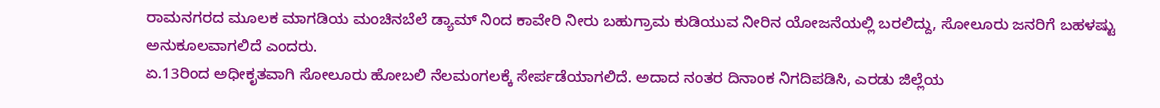ರಾಮನಗರದ ಮೂಲಕ ಮಾಗಡಿಯ ಮಂಚಿನಬೆಲೆ ಡ್ಯಾಮ್ ನಿಂದ ಕಾವೇರಿ ನೀರು ಬಹುಗ್ರಾಮ ಕುಡಿಯುವ ನೀರಿನ ಯೋಜನೆಯಲ್ಲಿ ಬರಲಿದ್ದು, ಸೋಲೂರು ಜನರಿಗೆ ಬಹಳಷ್ಟು ಅನುಕೂಲವಾಗಲಿದೆ ಎಂದರು.
ಏ.13ರಿಂದ ಅಧೀಕೃತವಾಗಿ ಸೋಲೂರು ಹೋಬಲಿ ನೆಲಮಂಗಲಕ್ಕೆ ಸೇರ್ಪಡೆಯಾಗಲಿದೆ. ಅದಾದ ನಂತರ ದಿನಾಂಕ ನಿಗದಿಪಡಿಸಿ, ಎರಡು ಜಿಲ್ಲೆಯ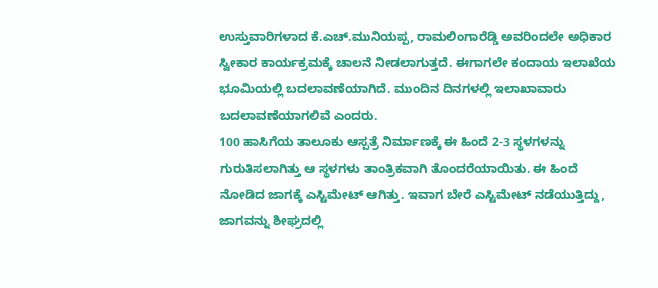ಉಸ್ತುವಾರಿಗಳಾದ ಕೆ.ಎಚ್.ಮುನಿಯಪ್ಪ, ರಾಮಲಿಂಗಾರೆಡ್ಡಿ ಅವರಿಂದಲೇ ಅಧಿಕಾರ ಸ್ವೀಕಾರ ಕಾರ್ಯಕ್ರಮಕ್ಕೆ ಚಾಲನೆ ನೀಡಲಾಗುತ್ತದೆ. ಈಗಾಗಲೇ ಕಂದಾಯ ಇಲಾಖೆಯ ಭೂಮಿಯಲ್ಲಿ ಬದಲಾವಣೆಯಾಗಿದೆ. ಮುಂದಿನ ದಿನಗಳಲ್ಲಿ ಇಲಾಖಾವಾರು ಬದಲಾವಣೆಯಾಗಲಿವೆ ಎಂದರು.
100 ಹಾಸಿಗೆಯ ತಾಲೂಕು ಆಸ್ಪತ್ರೆ ನಿರ್ಮಾಣಕ್ಕೆ ಈ ಹಿಂದೆ 2-3 ಸ್ಥಳಗಳನ್ನು ಗುರುತಿಸಲಾಗಿತ್ತು ಆ ಸ್ಥಳಗಳು ತಾಂತ್ರಿಕವಾಗಿ ತೊಂದರೆಯಾಯಿತು. ಈ ಹಿಂದೆ ನೋಡಿದ ಜಾಗಕ್ಕೆ ಎಸ್ಟಿಮೇಟ್ ಆಗಿತ್ತು. ಇವಾಗ ಬೇರೆ ಎಸ್ಟಿಮೇಟ್ ನಡೆಯುತ್ತಿದ್ದು, ಜಾಗವನ್ನು ಶೀಘ್ರದಲ್ಲಿ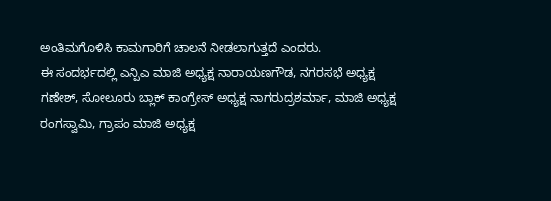ಅಂತಿಮಗೊಳಿಸಿ ಕಾಮಗಾರಿಗೆ ಚಾಲನೆ ನೀಡಲಾಗುತ್ತದೆ ಎಂದರು.
ಈ ಸಂದರ್ಭದಲ್ಲಿ ಎನ್ಪಿಎ ಮಾಜಿ ಅಧ್ಯಕ್ಷ ನಾರಾಯಣಗೌಡ, ನಗರಸಭೆ ಅಧ್ಯಕ್ಷ ಗಣೇಶ್, ಸೋಲೂರು ಬ್ಲಾಕ್ ಕಾಂಗ್ರೇಸ್ ಅಧ್ಯಕ್ಷ ನಾಗರುದ್ರಶರ್ಮಾ, ಮಾಜಿ ಅಧ್ಯಕ್ಷ ರಂಗಸ್ವಾಮಿ, ಗ್ರಾಪಂ ಮಾಜಿ ಅಧ್ಯಕ್ಷ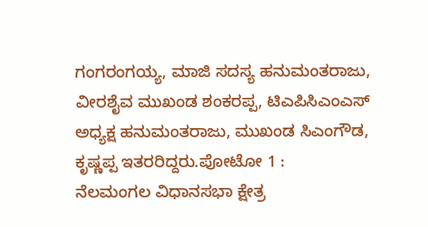ಗಂಗರಂಗಯ್ಯ, ಮಾಜಿ ಸದಸ್ಯ ಹನುಮಂತರಾಜು, ವೀರಶೈವ ಮುಖಂಡ ಶಂಕರಪ್ಪ, ಟಿಎಪಿಸಿಎಂಎಸ್ ಅಧ್ಯಕ್ಷ ಹನುಮಂತರಾಜು, ಮುಖಂಡ ಸಿಎಂಗೌಡ, ಕೃಷ್ಣಪ್ಪ ಇತರರಿದ್ದರು.ಪೋಟೋ 1 :
ನೆಲಮಂಗಲ ವಿಧಾನಸಭಾ ಕ್ಷೇತ್ರ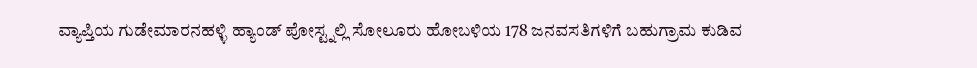ವ್ಯಾಪ್ತಿಯ ಗುಡೇಮಾರನಹಳ್ಳಿ ಹ್ಯಾಂಡ್ ಪೋಸ್ಟ್ನಲ್ಲಿ ಸೋಲೂರು ಹೋಬಳಿಯ 178 ಜನವಸತಿಗಳಿಗೆ ಬಹುಗ್ರಾಮ ಕುಡಿವ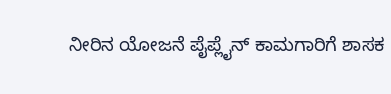ನೀರಿನ ಯೋಜನೆ ಪೈಪ್ಲೈನ್ ಕಾಮಗಾರಿಗೆ ಶಾಸಕ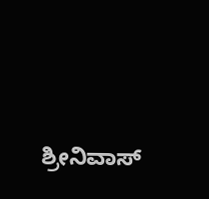ಶ್ರೀನಿವಾಸ್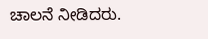ಚಾಲನೆ ನೀಡಿದರು.